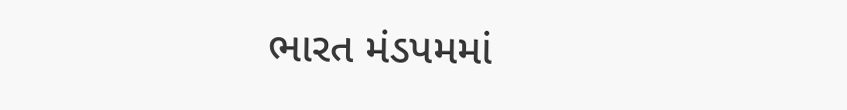ભારત મંડપમમાં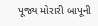પૂજ્ય મોરારી બાપૂની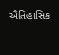ઐતિહાસિક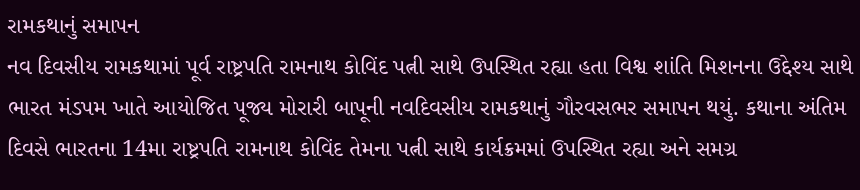રામકથાનું સમાપન
નવ દિવસીય રામકથામાં પૂર્વ રાષ્ટ્રપતિ રામનાથ કોવિંદ પત્ની સાથે ઉપસ્થિત રહ્યા હતા વિશ્વ શાંતિ મિશનના ઉદ્દેશ્ય સાથે ભારત મંડપમ ખાતે આયોજિત પૂજ્ય મોરારી બાપૂની નવદિવસીય રામકથાનું ગૌરવસભર સમાપન થયું. કથાના અંતિમ દિવસે ભારતના 14મા રાષ્ટ્રપતિ રામનાથ કોવિંદ તેમના પત્ની સાથે કાર્યક્રમમાં ઉપસ્થિત રહ્યા અને સમગ્ર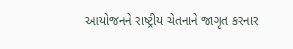આયોજનને રાષ્ટ્રીય ચેતનાને જાગૃત કરનાર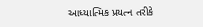આધ્યાત્મિક પ્રયત્ન તરીકે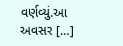વર્ણવ્યું.આ અવસર […]